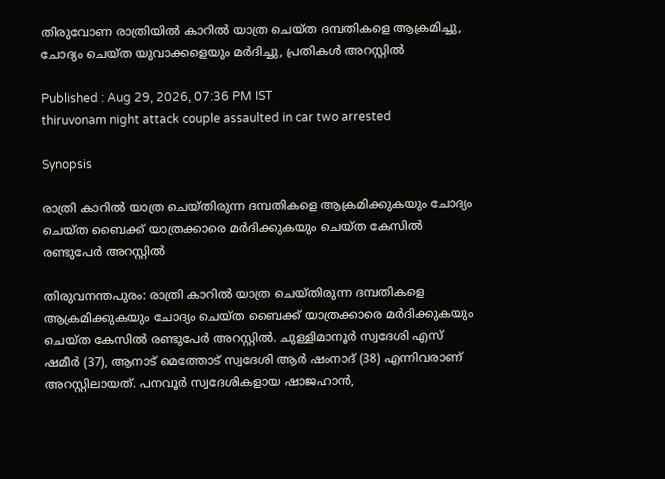തിരുവോണ രാത്രിയിൽ കാറിൽ യാത്ര ചെയ്ത ദമ്പതികളെ ആക്രമിച്ചു, ചോദ്യം ചെയ്ത യുവാക്കളെയും മർദിച്ചു, പ്രതികൾ അറസ്റ്റിൽ

Published : Aug 29, 2026, 07:36 PM IST
thiruvonam night attack couple assaulted in car two arrested

Synopsis

രാത്രി കാറിൽ യാത്ര ചെയ്തിരുന്ന ദമ്പതികളെ ആക്രമിക്കുകയും ചോദ്യം ചെയ്ത ബൈക്ക് യാത്രക്കാരെ മർദിക്കുകയും ചെയ്ത കേസിൽ രണ്ടുപേർ അറസ്റ്റിൽ

തിരുവനന്തപുരം: രാത്രി കാറിൽ യാത്ര ചെയ്തിരുന്ന ദമ്പതികളെ ആക്രമിക്കുകയും ചോദ്യം ചെയ്ത ബൈക്ക് യാത്രക്കാരെ മർദിക്കുകയും ചെയ്ത കേസിൽ രണ്ടുപേർ അറസ്റ്റിൽ. ചുള്ളിമാനൂർ സ്വദേശി എസ് ഷമീർ (37), ആനാട് മെത്തോട് സ്വദേശി ആർ ഷംനാദ് (38) എന്നിവരാണ് അറസ്റ്റിലായത്. പനവൂർ സ്വദേശികളായ ഷാജഹാൻ,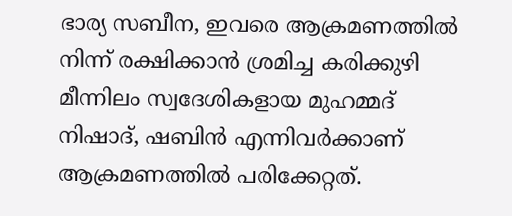ഭാര്യ സബീന, ഇവരെ ആക്രമണത്തിൽ നിന്ന്‌ രക്ഷിക്കാൻ ശ്രമിച്ച കരിക്കുഴി മീന്നിലം സ്വദേശികളായ മുഹമ്മദ് നിഷാദ്, ഷബിൻ എന്നിവർക്കാണ് ആക്രമണത്തിൽ പരിക്കേറ്റത്.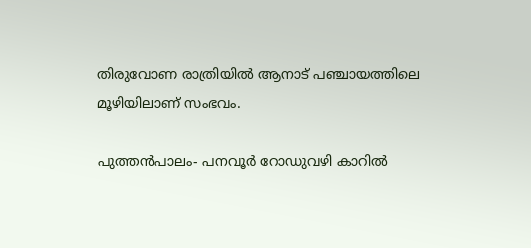തിരുവോണ രാത്രിയിൽ ആനാട് പഞ്ചായത്തിലെ മൂഴിയിലാണ് സംഭവം.

പുത്തൻപാലം- പനവൂർ റോഡുവഴി കാറിൽ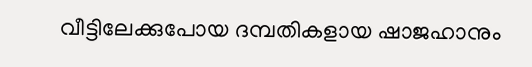വീട്ടിലേക്കുപോയ ദമ്പതികളായ ഷാജഹാനും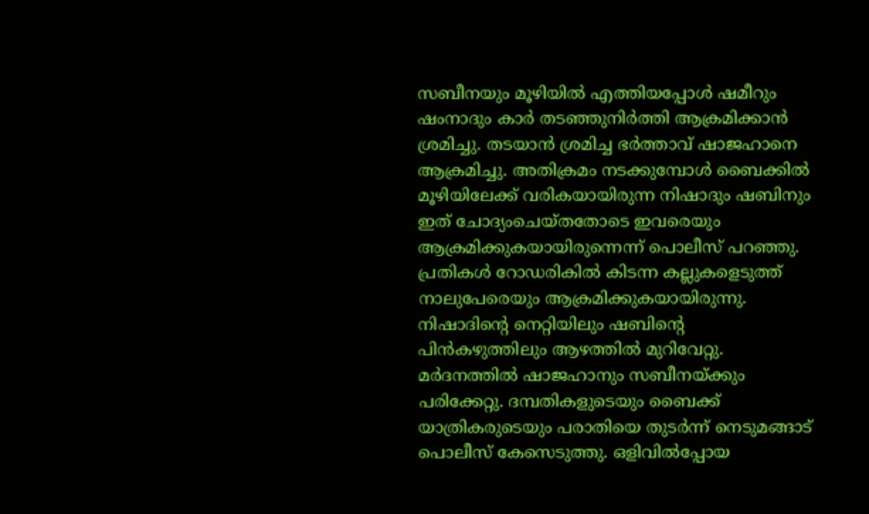സബീനയും മൂഴിയിൽ എത്തിയപ്പോൾ ഷമീറും ഷംനാദും കാർ തടഞ്ഞുനിർത്തി ആക്രമിക്കാൻ ശ്രമിച്ചു. തടയാൻ ശ്രമിച്ച ഭർത്താവ് ഷാജഹാനെ ആക്രമിച്ചു. അതിക്രമം നടക്കുമ്പോൾ ബൈക്കിൽ മൂഴിയിലേക്ക് വരികയായിരുന്ന നിഷാദും ഷബിനും ഇത്‌ ചോദ്യംചെയ്തതോടെ ഇവരെയും ആക്രമിക്കുകയായിരുന്നെന്ന് പൊലീസ് പറഞ്ഞു. പ്രതികൾ റോഡരികിൽ കിടന്ന കല്ലുകളെടുത്ത് നാലുപേരെയും ആക്രമിക്കുകയായിരുന്നു. നിഷാദിന്‍റെ നെറ്റിയിലും ഷബിന്‍റെ പിൻകഴുത്തിലും ആഴത്തിൽ മുറിവേറ്റു. മർദനത്തിൽ ഷാജഹാനും സബീനയ്‌ക്കും പരിക്കേറ്റു. ദമ്പതികളുടെയും ബൈക്ക് യാത്രികരുടെയും പരാതിയെ തുടർന്ന് നെടുമങ്ങാട് പൊലീസ് കേസെടുത്തു. ഒളിവിൽപ്പോയ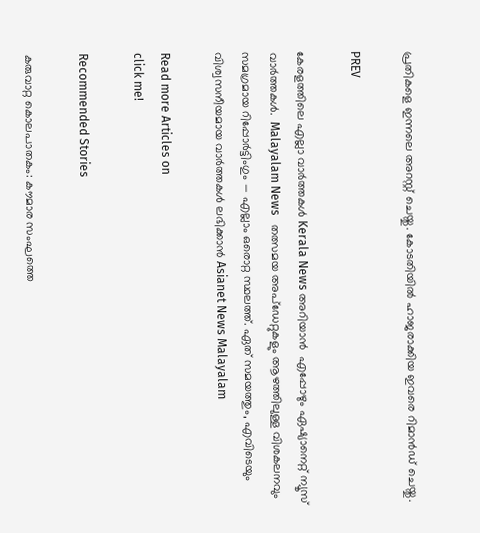പ്രതികളെ ഇന്നലെ അറസ്റ്റ്‌ ചെയ്തു. കോടതിയിൽ ഹാജരാക്കിയ ഇവരെ റിമാൻഡ് ചെയ്തു.

PREV

കേരളത്തിലെ എല്ലാ വാർത്തകൾ Kerala News അറിയാൻ  എപ്പോഴും ഏഷ്യാനെറ്റ് ന്യൂസ് വാർത്തകൾ.  Malayalam News   തത്സമയ അപ്‌ഡേറ്റുകളും ആഴത്തിലുള്ള വിശകലനവും സമഗ്രമായ റിപ്പോർട്ടിംഗും — എല്ലാം ഒരൊറ്റ സ്ഥലത്ത്. ഏത് സമയത്തും, എവിടെയും വിശ്വസനീയമായ വാർത്തകൾ ലഭിക്കാൻ Asianet News Malayalam

Read more Articles on
click me!

Recommended Stories

കരുവാറ്റ കൊലപാതകം: കൗമാര സംഘത്തെ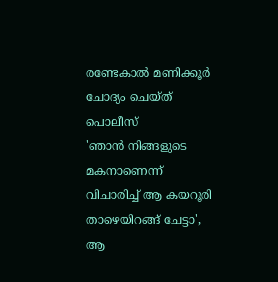രണ്ടേകാൽ മണിക്കൂർ ചോദ്യം ചെയ്ത് പൊലീസ്
'ഞാൻ നിങ്ങളുടെ മകനാണെന്ന് വിചാരിച്ച് ആ കയറൂരി താഴെയിറങ്ങ് ചേട്ടാ', ആ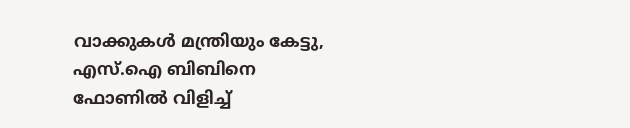വാക്കുകൾ മന്ത്രിയും കേട്ടു, എസ്.ഐ ബിബിനെ ഫോണിൽ വിളിച്ച്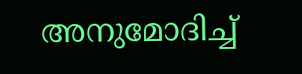അനുമോദിച്ച്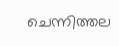ചെന്നിത്തല